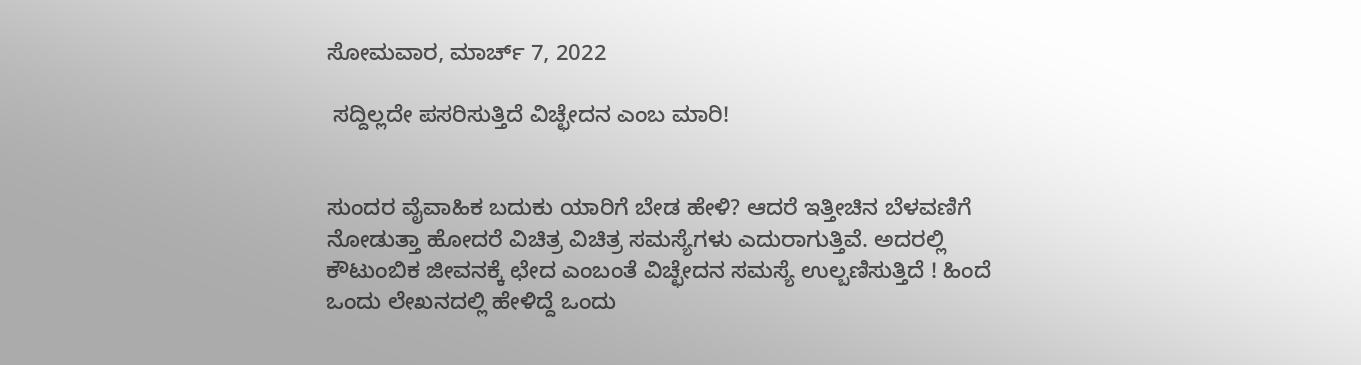ಸೋಮವಾರ, ಮಾರ್ಚ್ 7, 2022

 ಸದ್ದಿಲ್ಲದೇ ಪಸರಿಸುತ್ತಿದೆ ವಿಚ್ಛೇದನ ಎಂಬ ಮಾರಿ!


ಸುಂದರ ವೈವಾಹಿಕ ಬದುಕು ಯಾರಿಗೆ ಬೇಡ ಹೇಳಿ? ಆದರೆ ಇತ್ತೀಚಿನ ಬೆಳವಣಿಗೆ ನೋಡುತ್ತಾ ಹೋದರೆ ವಿಚಿತ್ರ ವಿಚಿತ್ರ ಸಮಸ್ಯೆಗಳು ಎದುರಾಗುತ್ತಿವೆ. ಅದರಲ್ಲಿ ಕೌಟುಂಬಿಕ ಜೀವನಕ್ಕೆ ಛೇದ ಎಂಬಂತೆ ವಿಚ್ಛೇದನ ಸಮಸ್ಯೆ ಉಲ್ಬಣಿಸುತ್ತಿದೆ ! ಹಿಂದೆ ಒಂದು ಲೇಖನದಲ್ಲಿ ಹೇಳಿದ್ದೆ ಒಂದು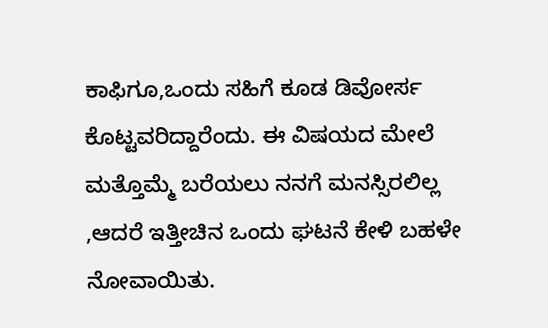ಕಾಫಿಗೂ,ಒಂದು ಸಹಿಗೆ ಕೂಡ ಡಿವೋರ್ಸ ಕೊಟ್ಟವರಿದ್ದಾರೆಂದು. ಈ ವಿಷಯದ ಮೇಲೆ ಮತ್ತೊಮ್ಮೆ ಬರೆಯಲು ನನಗೆ ಮನಸ್ಸಿರಲಿಲ್ಲ ,ಆದರೆ ಇತ್ತೀಚಿನ ಒಂದು ಘಟನೆ ಕೇಳಿ ಬಹಳೇ ನೋವಾಯಿತು.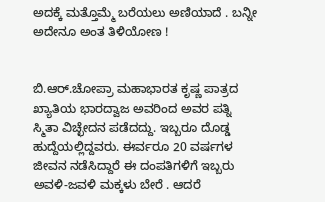ಅದಕ್ಕೆ ಮತ್ತೊಮ್ಮೆ ಬರೆಯಲು ಅಣಿಯಾದೆ . ಬನ್ನೀ ಅದೇನೂ ಅಂತ ತಿಳಿಯೋಣ !


ಬಿ.ಆರ್.ಚೋಪ್ರಾ ಮಹಾಭಾರತ ಕೃಷ್ಣ ಪಾತ್ರದ ಖ್ಯಾತಿಯ ಭಾರದ್ವಾಜ ಅವರಿಂದ ಅವರ ಪತ್ನಿ ಸ್ಮಿತಾ ವಿಚ್ಛೇದನ ಪಡೆದದ್ದು. ಇಬ್ಬರೂ ದೊಡ್ಡ ಹುದ್ದೆಯಲ್ಲಿದ್ದವರು. ಈರ್ವರೂ 20 ವರ್ಷಗಳ ಜೀವನ ನಡೆಸಿದ್ದಾರೆ ಈ ದಂಪತಿಗಳಿಗೆ ಇಬ್ಬರು ಅವಳಿ-ಜವಳಿ ಮಕ್ಕಳು ಬೇರೆ . ಆದರೆ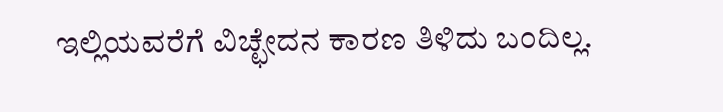ಇಲ್ಲಿಯವರೆಗೆ ವಿಚ್ಛೇದನ ಕಾರಣ ತಿಳಿದು ಬಂದಿಲ್ಲ.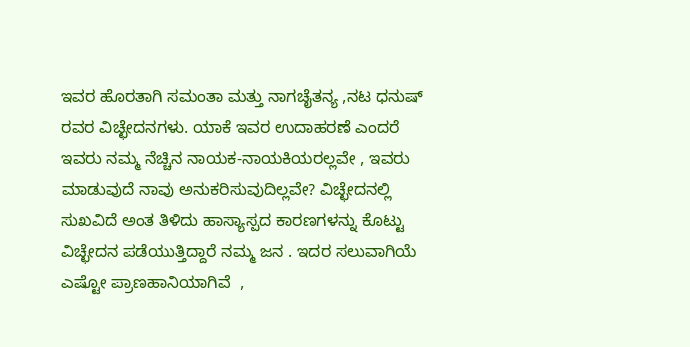ಇವರ ಹೊರತಾಗಿ ಸಮಂತಾ ಮತ್ತು ನಾಗಚೈತನ್ಯ ,ನಟ ಧನುಷ್‌ ರವರ ವಿಚ್ಛೇದನಗಳು. ಯಾಕೆ ಇವರ ಉದಾಹರಣೆ ಎಂದರೆ ಇವರು ನಮ್ಮ ನೆಚ್ಚಿನ ನಾಯಕ-ನಾಯಕಿಯರಲ್ಲವೇ , ಇವರು ಮಾಡುವುದೆ ನಾವು ಅನುಕರಿಸುವುದಿಲ್ಲವೇ? ವಿಚ್ಛೇದನಲ್ಲಿ ಸುಖವಿದೆ ಅಂತ ತಿಳಿದು ಹಾಸ್ಯಾಸ್ಪದ ಕಾರಣಗಳನ್ನು ಕೊಟ್ಟು ವಿಚ್ಛೇದನ ಪಡೆಯುತ್ತಿದ್ದಾರೆ ನಮ್ಮ ಜನ . ಇದರ ಸಲುವಾಗಿಯೆ ಎಷ್ಟೋ ಪ್ರಾಣಹಾನಿಯಾಗಿವೆ  ,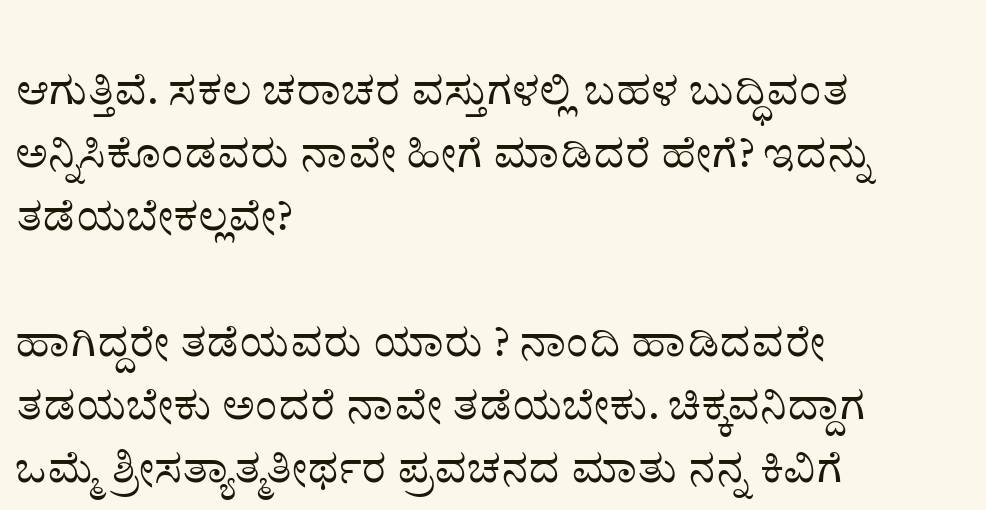ಆಗುತ್ತಿವೆ. ಸಕಲ ಚರಾಚರ ವಸ್ತುಗಳಲ್ಲಿ ಬಹಳ ಬುದ್ಧಿವಂತ ಅನ್ನಿಸಿಕೊಂಡವರು ನಾವೇ ಹೀಗೆ ಮಾಡಿದರೆ ಹೇಗೆ? ಇದನ್ನು ತಡೆಯಬೇಕಲ್ಲವೇ?

ಹಾಗಿದ್ದರೇ ತಡೆಯವರು ಯಾರು ? ನಾಂದಿ ಹಾಡಿದವರೇ ತಡಯಬೇಕು ಅಂದರೆ ನಾವೇ ತಡೆಯಬೇಕು. ಚಿಕ್ಕವನಿದ್ದಾಗ ಒಮ್ಮೆ ಶ್ರೀಸತ್ಯಾತ್ಮತೀರ್ಥರ ಪ್ರವಚನದ ಮಾತು ನನ್ನ ಕಿವಿಗೆ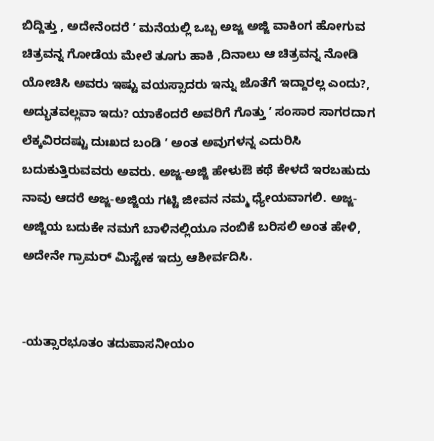ಬಿದ್ದಿತ್ತು , ಅದೇನೆಂದರೆ ʼ ಮನೆಯಲ್ಲಿ ಒಬ್ಬ ಅಜ್ಜ ಅಜ್ಜಿ ವಾಕಿಂಗ ಹೋಗುವ ಚಿತ್ರವನ್ನ ಗೋಡೆಯ ಮೇಲೆ ತೂಗು ಹಾಕಿ ,ದಿನಾಲು ಆ ಚಿತ್ರವನ್ನ ನೋಡಿ ಯೋಚಿಸಿ ಅವರು ಇಷ್ಟು ವಯಸ್ಸಾದರು ಇನ್ನು ಜೊತೆಗೆ ಇದ್ದಾರಲ್ಲ ಎಂದು?,  ಅದ್ಭುತವಲ್ಲವಾ ಇದು? ಯಾಕೆಂದರೆ ಅವರಿಗೆ ಗೊತ್ತು ʼ ಸಂಸಾರ ಸಾಗರದಾಗ ಲೆಕ್ಕವಿರದಷ್ಟು ದುಃಖದ ಬಂಡಿ ʼ ಅಂತ ಅವುಗಳನ್ನ ಎದುರಿಸಿ ಬದುಕುತ್ತಿರುವವರು ಅವರು. ಅಜ್ಜ-ಅಜ್ಜಿ ಹೇಳುಔ ಕಥೆ ಕೇಳದೆ ಇರಬಹುದು ನಾವು ಆದರೆ ಅಜ್ಜ-ಅಜ್ಜಿಯ ಗಟ್ಟಿ ಜೀವನ ನಮ್ಮ ಧ್ಯೇಯವಾಗಲಿ. ಅಜ್ಜ-ಅಜ್ಜಿಯ ಬದುಕೇ ನಮಗೆ ಬಾಳಿನಲ್ಲಿಯೂ ನಂಬಿಕೆ ಬರಿಸಲಿ ಅಂತ ಹೇಳಿ, ಅದೇನೇ‌ ಗ್ರಾಮರ್ ಮಿಸ್ಟೇಕ ಇದ್ರು ಆಶೀರ್ವದಿಸಿ.


-ಯತ್ಸಾರಭೂತಂ ತದುಪಾಸನೀಯಂ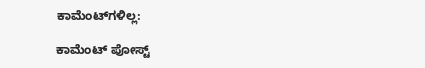ಕಾಮೆಂಟ್‌ಗಳಿಲ್ಲ:

ಕಾಮೆಂಟ್‌‌ ಪೋಸ್ಟ್‌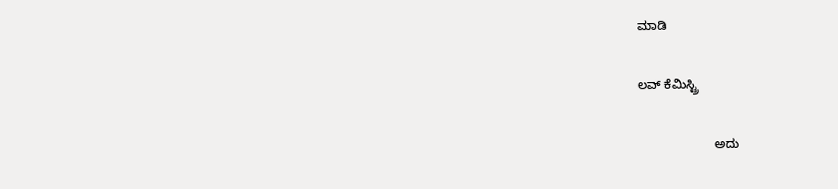ಮಾಡಿ

ಲವ್ ಕೆಮಿಸ್ಟ್ರಿ

                      ಅದು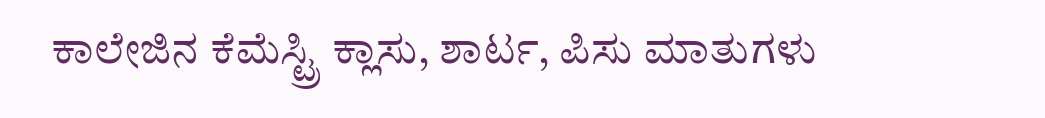ಕಾಲೇಜಿನ ಕೆಮೆಸ್ಟ್ರಿ ಕ್ಲಾಸು, ಶಾರ್ಟ, ಪಿಸು ಮಾತುಗಳು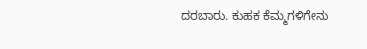ದರಬಾರು. ಕುಹಕ ಕೆಮ್ಮಗಳಿಗೇನು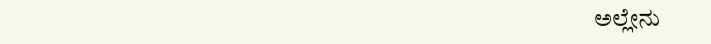ಅಲ್ಲೇನು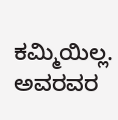ಕಮ್ಮಿಯಿಲ್ಲ. ಅವರವರ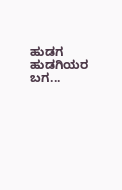ಹುಡಗ ಹುಡಗಿಯರ ಬಗ...